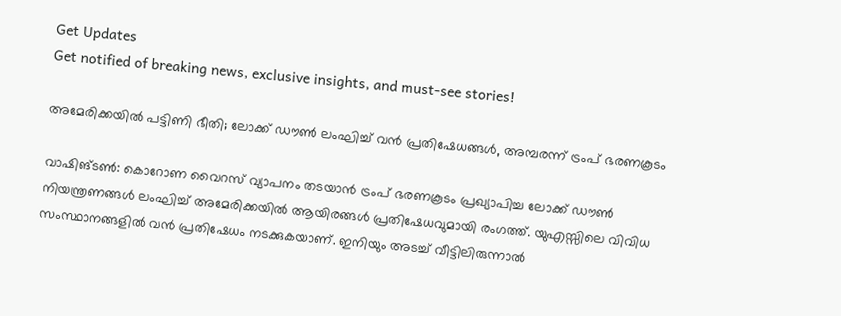Get Updates
Get notified of breaking news, exclusive insights, and must-see stories!

അമേരിക്കയില്‍ പട്ടിണി ഭീതി; ലോക്ക് ഡൗണ്‍ ലംഘിച്ച് വന്‍ പ്രതിഷേധങ്ങള്‍, അമ്പരന്ന് ട്രംപ് ഭരണകൂടം

വാഷിങ്ടണ്‍: കൊറോണ വൈറസ് വ്യാപനം തടയാന്‍ ട്രംപ് ഭരണകൂടം പ്രഖ്യാപിച്ച ലോക്ക് ഡൗണ്‍ നിയന്ത്രണങ്ങള്‍ ലംഘിച്ച് അമേരിക്കയില്‍ ആയിരങ്ങള്‍ പ്രതിഷേധവുമായി രംഗത്ത്. യുഎസ്സിലെ വിവിധ സംസ്ഥാനങ്ങളില്‍ വന്‍ പ്രതിഷേധം നടക്കുകയാണ്. ഇനിയും അടച്ച് വീട്ടിലിരുന്നാല്‍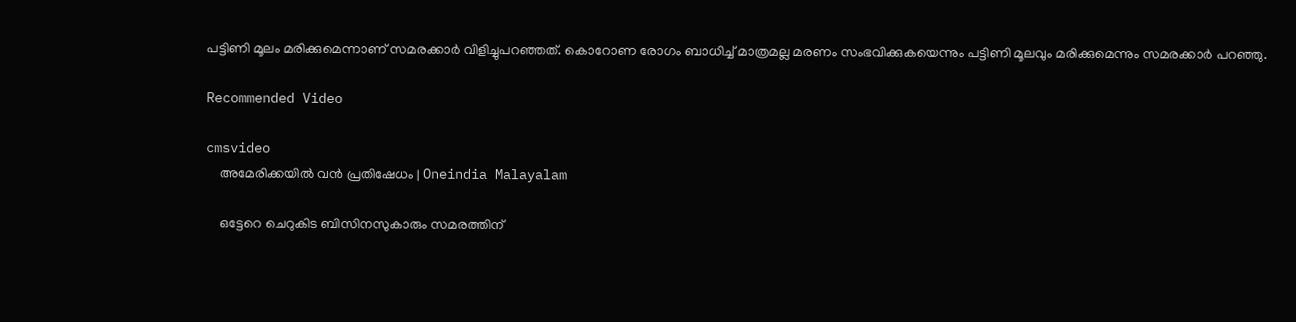പട്ടിണി മൂലം മരിക്കുമെന്നാണ് സമരക്കാര്‍ വിളിച്ചുപറഞ്ഞത്. കൊറോണ രോഗം ബാധിച്ച് മാത്രമല്ല മരണം സംഭവിക്കുകയെന്നും പട്ടിണി മൂലവും മരിക്കുമെന്നും സമരക്കാര്‍ പറഞ്ഞു.

Recommended Video

cmsvideo
    അമേരിക്കയില്‍ വന്‍ പ്രതിഷേധം | Oneindia Malayalam

    ഒട്ടേറെ ചെറുകിട ബിസിനസുകാരും സമരത്തിന്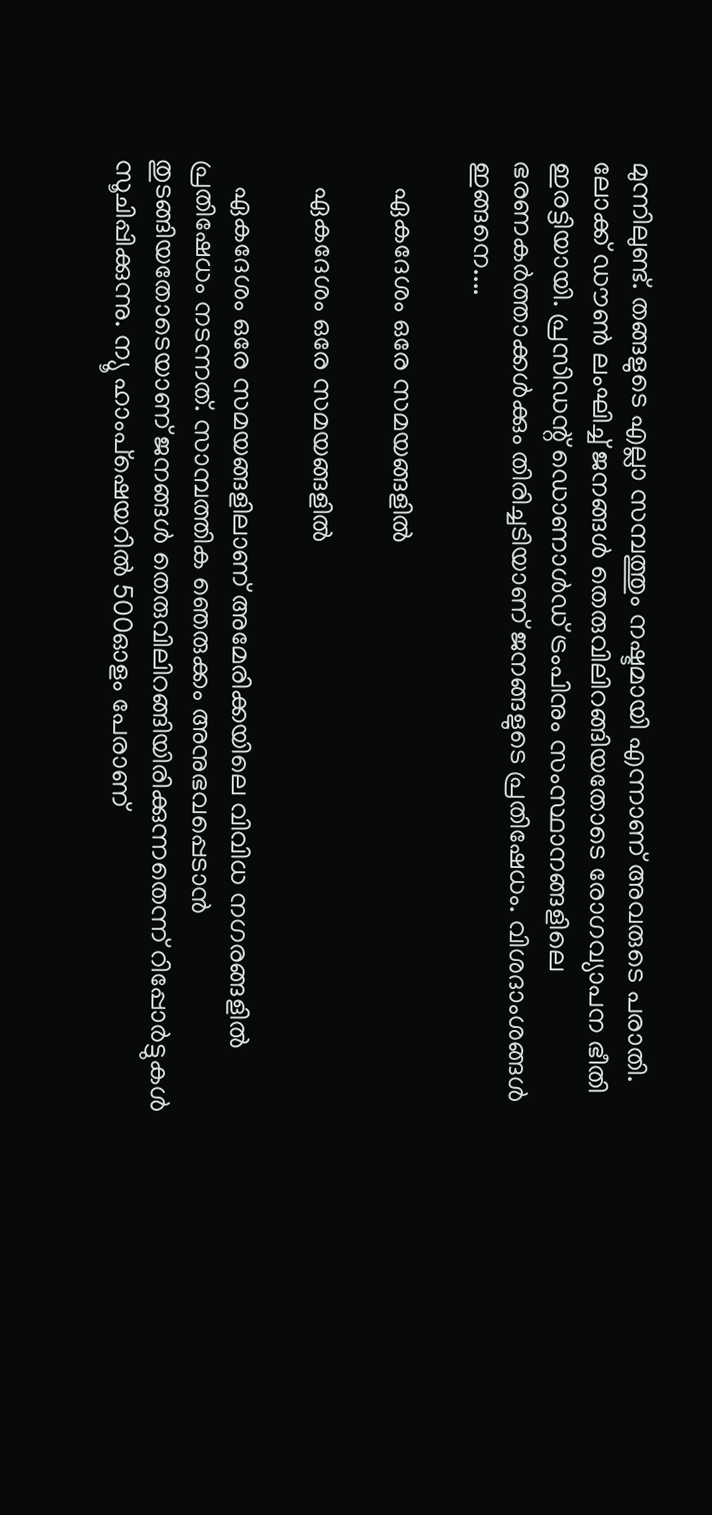മുന്നിലുണ്ട്. തങ്ങളുടെ എല്ലാ സമ്പത്തും നഷ്ടമായി എന്നാണ് അവരുടെ പരാതി. ലോക്ക് ഡൗണ്‍ ലംഘിച്ച് ജനങ്ങള്‍ തെരുവിലിറങ്ങിയതോടെ രോഗവ്യാപന ഭീതി ഇരട്ടിയായി. പ്രസിഡന്റ് ഡൊണാള്‍ഡ് ട്രംപിനും സംസ്ഥാനങ്ങളിലെ ഭരണകര്‍ത്താക്കള്‍ക്കും തിരിച്ചടിയാണ് ജനങ്ങളുടെ പ്രതിഷേധം. വിശദാംശങ്ങള്‍ ഇങ്ങനെ....

    ഏകദേശം ഒരേ സമയങ്ങളില്‍

    ഏകദേശം ഒരേ സമയങ്ങളില്‍

    ഏകദേശം ഒരേ സമയങ്ങളിലാണ് അമേരിക്കയിലെ വിവിധ നഗരങ്ങളില്‍ പ്രതിഷേധം നടന്നത്. സാമ്പത്തിക ഞെരുക്കം അനുഭവപ്പെടാന്‍ തുടങ്ങിയതോടെയാണ് ജനങ്ങള്‍ തെരുവിലിറങ്ങിയിരിക്കുന്നതെന്ന് റിപ്പോര്‍ട്ടുകള്‍ സൂചിപ്പിക്കുന്നു. ന്യൂ ഹാംപ്‌ഷെയറില്‍ 500ഓളം പേരാണ്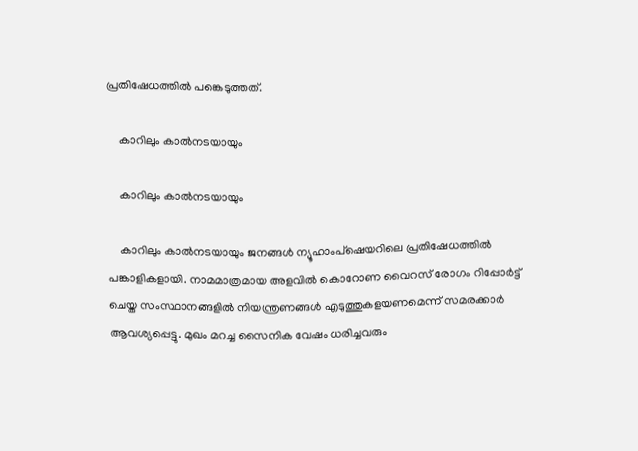പ്രതിഷേധത്തില്‍ പങ്കെടുത്തത്.

    കാറിലും കാല്‍നടയായും

    കാറിലും കാല്‍നടയായും

    കാറിലും കാല്‍നടയായും ജനങ്ങള്‍ ന്യൂഹാംപ്‌ഷെയറിലെ പ്രതിഷേധത്തില്‍ പങ്കാളികളായി. നാമമാത്രമായ അളവില്‍ കൊറോണ വൈറസ് രോഗം റിപ്പോര്‍ട്ട് ചെയ്ത സംസ്ഥാനങ്ങളില്‍ നിയന്ത്രണങ്ങള്‍ എടുത്തുകളയണമെന്ന് സമരക്കാര്‍ ആവശ്യപ്പെട്ടു. മുഖം മറച്ച സൈനിക വേഷം ധരിച്ചവരും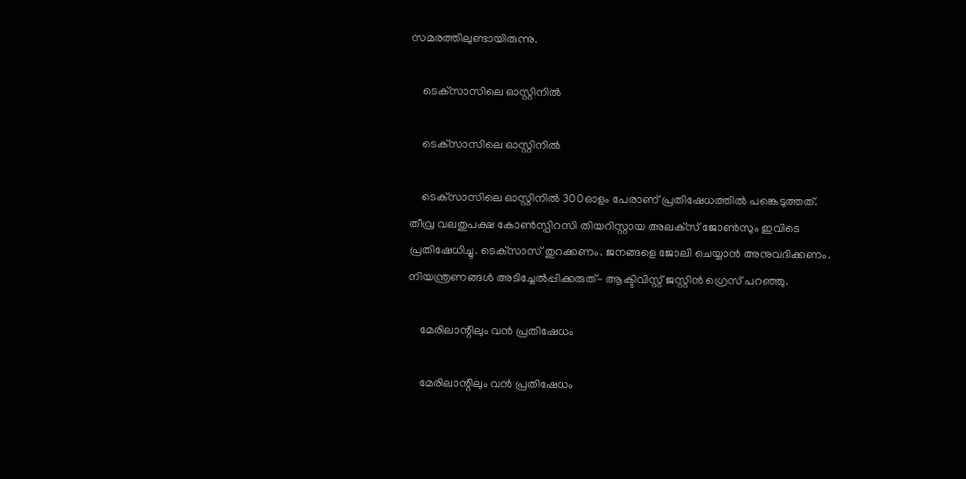സമരത്തിലുണ്ടായിരുന്നു.

    ടെക്‌സാസിലെ ഓസ്റ്റിനില്‍

    ടെക്‌സാസിലെ ഓസ്റ്റിനില്‍

    ടെക്‌സാസിലെ ഓസ്റ്റിനില്‍ 300ഓളം പേരാണ് പ്രതിഷേധത്തില്‍ പങ്കെടുത്തത്. തീവ്ര വലതുപക്ഷ കോണ്‍സ്പിറസി തിയറിസ്റ്റായ അലക്‌സ് ജോണ്‍സും ഇവിടെ പ്രതിഷേധിച്ചു. ടെക്‌സാസ് തുറക്കണം. ജനങ്ങളെ ജോലി ചെയ്യാന്‍ അനുവദിക്കണം. നിയന്ത്രണങ്ങള്‍ അടിച്ചേല്‍പ്പിക്കരുത്- ആക്ടിവിസ്റ്റ് ജസ്റ്റിന്‍ ഗ്രെസ് പറഞ്ഞു.

    മേരിലാന്റിലും വന്‍ പ്രതിഷേധം

    മേരിലാന്റിലും വന്‍ പ്രതിഷേധം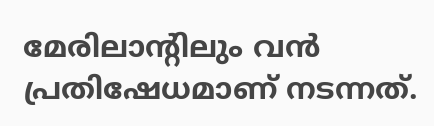മേരിലാന്റിലും വന്‍ പ്രതിഷേധമാണ് നടന്നത്.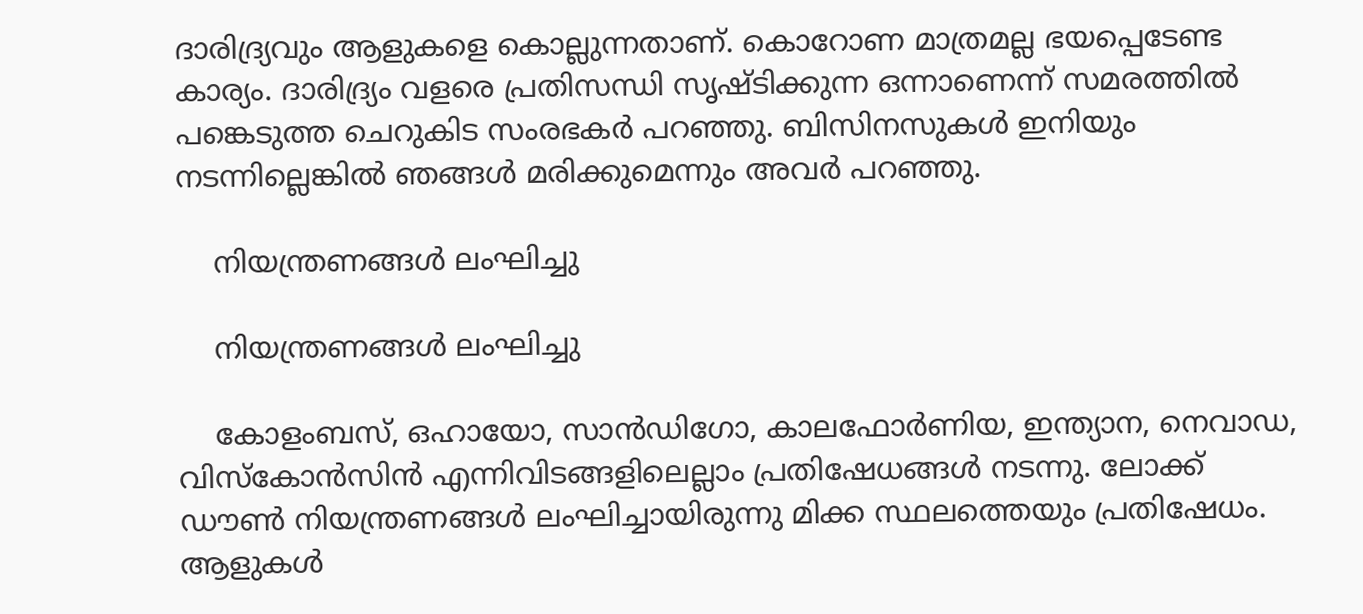ദാരിദ്ര്യവും ആളുകളെ കൊല്ലുന്നതാണ്. കൊറോണ മാത്രമല്ല ഭയപ്പെടേണ്ട കാര്യം. ദാരിദ്ര്യം വളരെ പ്രതിസന്ധി സൃഷ്ടിക്കുന്ന ഒന്നാണെന്ന് സമരത്തില്‍ പങ്കെടുത്ത ചെറുകിട സംരഭകര്‍ പറഞ്ഞു. ബിസിനസുകള്‍ ഇനിയും നടന്നില്ലെങ്കില്‍ ഞങ്ങള്‍ മരിക്കുമെന്നും അവര്‍ പറഞ്ഞു.

    നിയന്ത്രണങ്ങള്‍ ലംഘിച്ചു

    നിയന്ത്രണങ്ങള്‍ ലംഘിച്ചു

    കോളംബസ്, ഒഹായോ, സാന്‍ഡിഗോ, കാലഫോര്‍ണിയ, ഇന്ത്യാന, നെവാഡ, വിസ്‌കോന്‍സിന്‍ എന്നിവിടങ്ങളിലെല്ലാം പ്രതിഷേധങ്ങള്‍ നടന്നു. ലോക്ക് ഡൗണ്‍ നിയന്ത്രണങ്ങള്‍ ലംഘിച്ചായിരുന്നു മിക്ക സ്ഥലത്തെയും പ്രതിഷേധം. ആളുകള്‍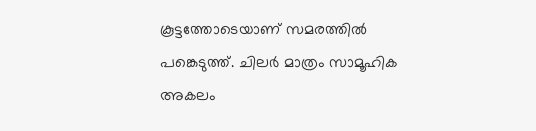കൂട്ടത്തോടെയാണ് സമരത്തില്‍ പങ്കെടുത്ത്. ചിലര്‍ മാത്രം സാമൂഹിക അകലം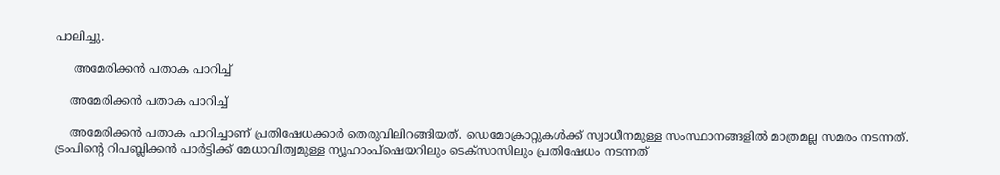പാലിച്ചു.

     അമേരിക്കന്‍ പതാക പാറിച്ച്

    അമേരിക്കന്‍ പതാക പാറിച്ച്

    അമേരിക്കന്‍ പതാക പാറിച്ചാണ് പ്രതിഷേധക്കാര്‍ തെരുവിലിറങ്ങിയത്. ഡെമോക്രാറ്റുകള്‍ക്ക് സ്വാധീനമുള്ള സംസ്ഥാനങ്ങളില്‍ മാത്രമല്ല സമരം നടന്നത്. ട്രംപിന്റെ റിപബ്ലിക്കന്‍ പാര്‍ട്ടിക്ക് മേധാവിത്വമുള്ള ന്യൂഹാംപ്‌ഷെയറിലും ടെക്‌സാസിലും പ്രതിഷേധം നടന്നത്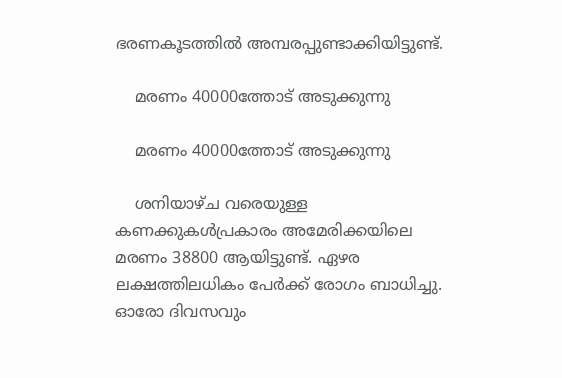ഭരണകൂടത്തില്‍ അമ്പരപ്പുണ്ടാക്കിയിട്ടുണ്ട്.

    മരണം 40000ത്തോട് അടുക്കുന്നു

    മരണം 40000ത്തോട് അടുക്കുന്നു

    ശനിയാഴ്ച വരെയുള്ള കണക്കുകള്‍പ്രകാരം അമേരിക്കയിലെ മരണം 38800 ആയിട്ടുണ്ട്. ഏഴര ലക്ഷത്തിലധികം പേര്‍ക്ക് രോഗം ബാധിച്ചു. ഓരോ ദിവസവും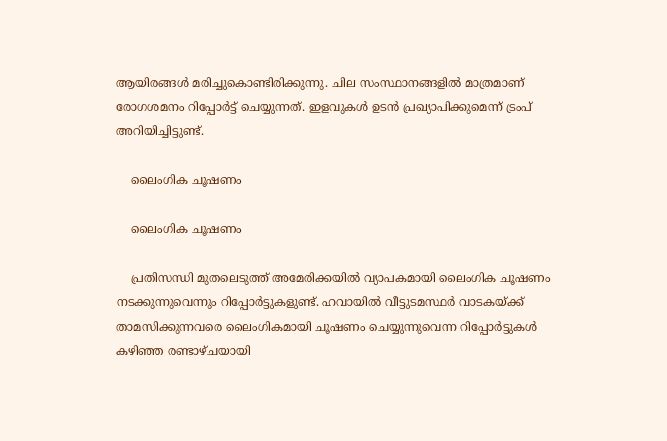ആയിരങ്ങള്‍ മരിച്ചുകൊണ്ടിരിക്കുന്നു. ചില സംസ്ഥാനങ്ങളില്‍ മാത്രമാണ് രോഗശമനം റിപ്പോര്‍ട്ട് ചെയ്യുന്നത്. ഇളവുകള്‍ ഉടന്‍ പ്രഖ്യാപിക്കുമെന്ന് ട്രംപ് അറിയിച്ചിട്ടുണ്ട്.

    ലൈംഗിക ചൂഷണം

    ലൈംഗിക ചൂഷണം

    പ്രതിസന്ധി മുതലെടുത്ത് അമേരിക്കയില്‍ വ്യാപകമായി ലൈംഗിക ചൂഷണം നടക്കുന്നുവെന്നും റിപ്പോര്‍ട്ടുകളുണ്ട്. ഹവായില്‍ വീട്ടുടമസ്ഥര്‍ വാടകയ്ക്ക് താമസിക്കുന്നവരെ ലൈംഗികമായി ചൂഷണം ചെയ്യുന്നുവെന്ന റിപ്പോര്‍ട്ടുകള്‍ കഴിഞ്ഞ രണ്ടാഴ്ചയായി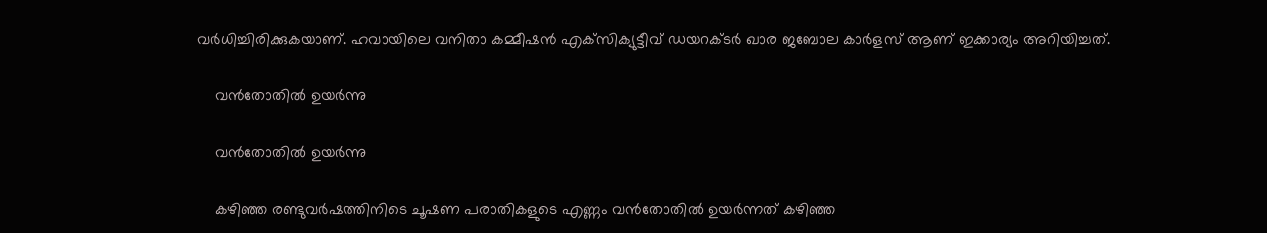വര്‍ധിച്ചിരിക്കുകയാണ്. ഹവായിലെ വനിതാ കമ്മീഷന്‍ എക്‌സിക്യുട്ടീവ് ഡയറക്ടര്‍ ഖാര ജബോല കാര്‍ളസ് ആണ് ഇക്കാര്യം അറിയിച്ചത്.

    വന്‍തോതില്‍ ഉയര്‍ന്നു

    വന്‍തോതില്‍ ഉയര്‍ന്നു

    കഴിഞ്ഞ രണ്ടുവര്‍ഷത്തിനിടെ ചൂഷണ പരാതികളുടെ എണ്ണം വന്‍തോതില്‍ ഉയര്‍ന്നത് കഴിഞ്ഞ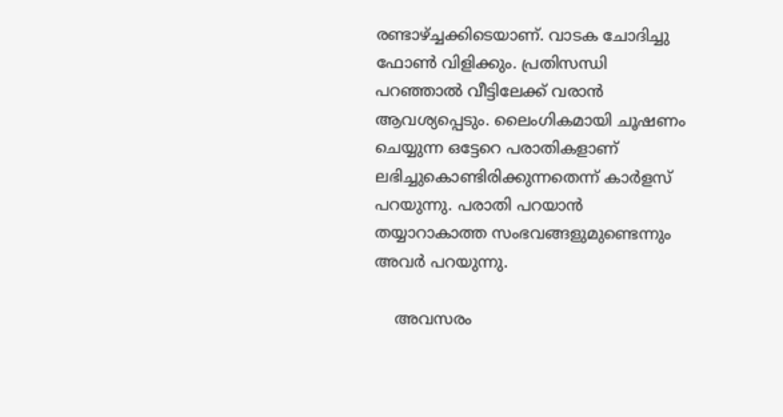രണ്ടാഴ്ച്ചക്കിടെയാണ്. വാടക ചോദിച്ചു ഫോണ്‍ വിളിക്കും. പ്രതിസന്ധി പറഞ്ഞാല്‍ വീട്ടിലേക്ക് വരാന്‍ ആവശ്യപ്പെടും. ലൈംഗികമായി ചൂഷണം ചെയ്യുന്ന ഒട്ടേറെ പരാതികളാണ് ലഭിച്ചുകൊണ്ടിരിക്കുന്നതെന്ന് കാര്‍ളസ് പറയുന്നു. പരാതി പറയാന്‍ തയ്യാറാകാത്ത സംഭവങ്ങളുമുണ്ടെന്നും അവര്‍ പറയുന്നു.

    അവസരം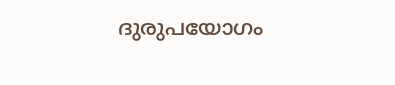ദുരുപയോഗം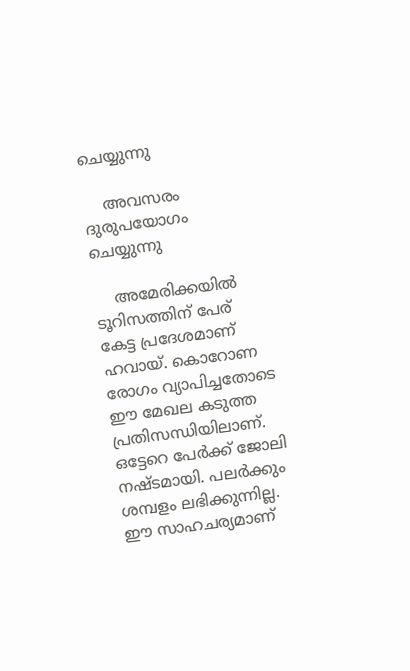ചെയ്യുന്നു

    അവസരം ദുരുപയോഗം ചെയ്യുന്നു

    അമേരിക്കയില്‍ ടൂറിസത്തിന് പേര് കേട്ട പ്രദേശമാണ് ഹവായ്. കൊറോണ രോഗം വ്യാപിച്ചതോടെ ഈ മേഖല കടുത്ത പ്രതിസന്ധിയിലാണ്. ഒട്ടേറെ പേര്‍ക്ക് ജോലി നഷ്ടമായി. പലര്‍ക്കും ശമ്പളം ലഭിക്കുന്നില്ല. ഈ സാഹചര്യമാണ്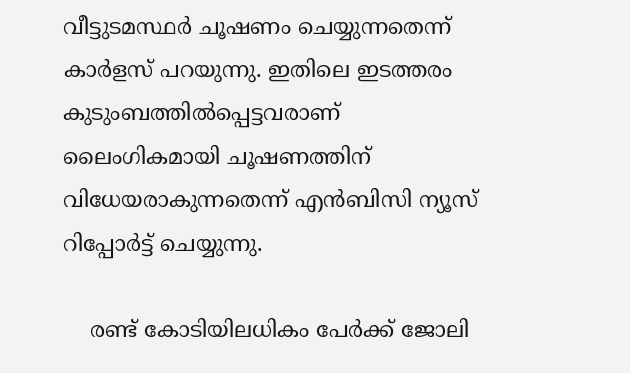വീട്ടുടമസ്ഥര്‍ ചൂഷണം ചെയ്യുന്നതെന്ന് കാര്‍ളസ് പറയുന്നു. ഇതിലെ ഇടത്തരം കുടുംബത്തില്‍പ്പെട്ടവരാണ് ലൈംഗികമായി ചൂഷണത്തിന് വിധേയരാകുന്നതെന്ന് എന്‍ബിസി ന്യൂസ് റിപ്പോര്‍ട്ട് ചെയ്യുന്നു.

    രണ്ട് കോടിയിലധികം പേര്‍ക്ക് ജോലി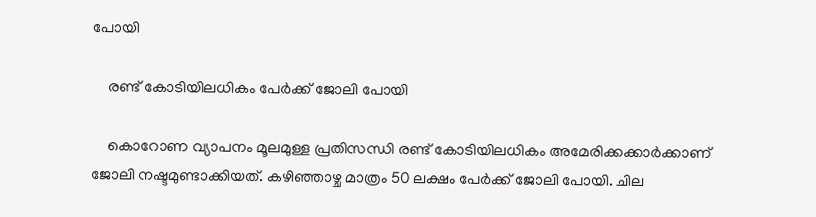പോയി

    രണ്ട് കോടിയിലധികം പേര്‍ക്ക് ജോലി പോയി

    കൊറോണ വ്യാപനം മൂലമുള്ള പ്രതിസന്ധി രണ്ട് കോടിയിലധികം അമേരിക്കക്കാര്‍ക്കാണ് ജോലി നഷ്ടമുണ്ടാക്കിയത്. കഴിഞ്ഞാഴ്ച മാത്രം 50 ലക്ഷം പേര്‍ക്ക് ജോലി പോയി. ചില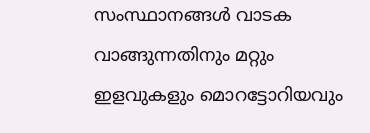സംസ്ഥാനങ്ങള്‍ വാടക വാങ്ങുന്നതിനും മറ്റും ഇളവുകളും മൊറട്ടോറിയവും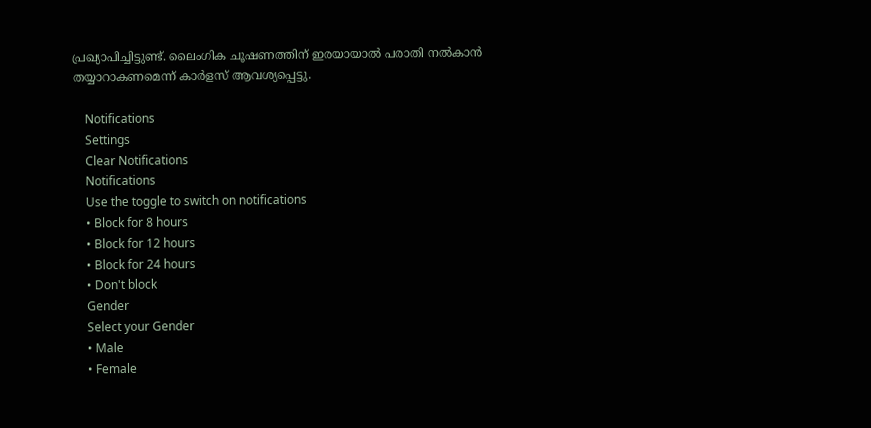പ്രഖ്യാപിച്ചിട്ടുണ്ട്. ലൈംഗിക ചൂഷണത്തിന് ഇരയായാല്‍ പരാതി നല്‍കാന്‍ തയ്യാറാകണമെന്ന് കാര്‍ളസ് ആവശ്യപ്പെട്ടു.

    Notifications
    Settings
    Clear Notifications
    Notifications
    Use the toggle to switch on notifications
    • Block for 8 hours
    • Block for 12 hours
    • Block for 24 hours
    • Don't block
    Gender
    Select your Gender
    • Male
    • Female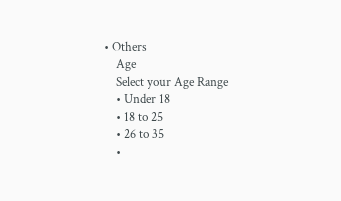• Others
    Age
    Select your Age Range
    • Under 18
    • 18 to 25
    • 26 to 35
    •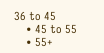36 to 45
    • 45 to 55
    • 55+